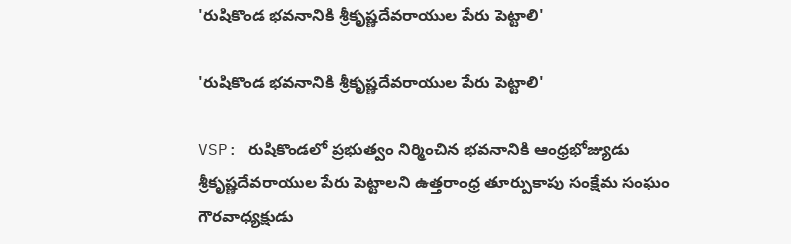'రుషికొండ భవనానికి శ్రీకృష్ణదేవరాయుల పేరు పెట్టాలి'

'రుషికొండ భవనానికి శ్రీకృష్ణదేవరాయుల పేరు పెట్టాలి'

VSP: రుషికొండలో ప్రభుత్వం నిర్మించిన భవనానికి ఆంధ్రభోజ్యుడు శ్రీకృష్ణదేవరాయుల పేరు పెట్టాలని ఉత్తరాంధ్ర తూర్పుకాపు సంక్షేమ సంఘం గౌరవాధ్యక్షుడు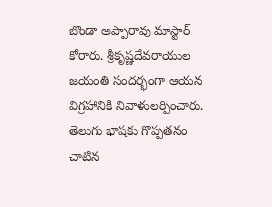బొండా అప్పారావు మాస్టార్ కోరారు. శ్రీకృష్ణదేవరాయుల జయంతి సందర్భంగా ఆయన విగ్రహానికి నివాళులర్పించారు. తెలుగు భాషకు గొప్పతనం చాటిన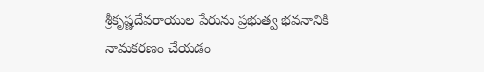శ్రీకృష్ణదేవరాయుల పేరును ప్రభుత్వ భవనానికి నామకరణం చేయడం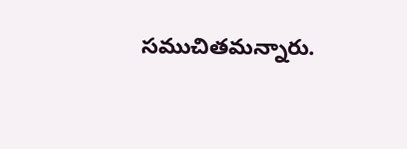సముచితమన్నారు.